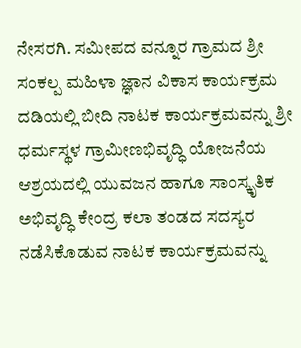ನೇಸರಗಿ. ಸಮೀಪದ ವನ್ನೂರ ಗ್ರಾಮದ ಶ್ರೀ ಸಂಕಲ್ಪ ಮಹಿಳಾ ಜ್ಞಾನ ವಿಕಾಸ ಕಾರ್ಯಕ್ರಮ ದಡಿಯಲ್ಲಿ ಬೀದಿ ನಾಟಕ ಕಾರ್ಯಕ್ರಮವನ್ನು ಶ್ರೀ ಧರ್ಮಸ್ಥಳ ಗ್ರಾಮೀಣಭಿವೃದ್ಧಿ ಯೋಜನೆಯ ಆಶ್ರಯದಲ್ಲಿ ಯುವಜನ ಹಾಗೂ ಸಾಂಸ್ಕೃತಿಕ ಅಭಿವೃದ್ಧಿ ಕೇಂದ್ರ ಕಲಾ ತಂಡದ ಸದಸ್ಯರ ನಡೆಸಿಕೊಡುವ ನಾಟಕ ಕಾರ್ಯಕ್ರಮವನ್ನು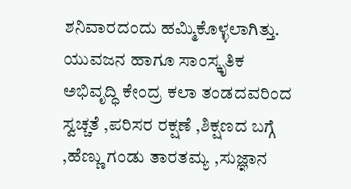ಶನಿವಾರದಂದು ಹಮ್ಮಿಕೊಳ್ಳಲಾಗಿತ್ತು.
ಯುವಜನ ಹಾಗೂ ಸಾಂಸ್ಕೃತಿಕ ಅಭಿವೃದ್ಧಿ ಕೇಂದ್ರ ಕಲಾ ತಂಡದವರಿಂದ ಸ್ವಚ್ಚತೆ ,ಪರಿಸರ ರಕ್ಷಣೆ ,ಶಿಕ್ಷಣದ ಬಗ್ಗೆ ,ಹೆಣ್ಣು ಗಂಡು ತಾರತಮ್ಯ ,ಸುಜ್ಞಾನ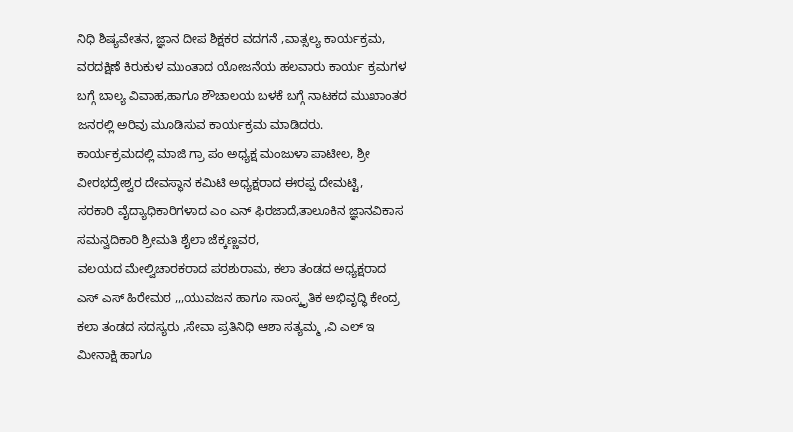ನಿಧಿ ಶಿಷ್ಯವೇತನ, ಜ್ಞಾನ ದೀಪ ಶಿಕ್ಷಕರ ವದಗನೆ ,ವಾತ್ಸಲ್ಯ ಕಾರ್ಯಕ್ರಮ, ವರದಕ್ಷಿಣೆ ಕಿರುಕುಳ ಮುಂತಾದ ಯೋಜನೆಯ ಹಲವಾರು ಕಾರ್ಯ ಕ್ರಮಗಳ ಬಗ್ಗೆ ಬಾಲ್ಯ ವಿವಾಹ,ಹಾಗೂ ಶೌಚಾಲಯ ಬಳಕೆ ಬಗ್ಗೆ ನಾಟಕದ ಮುಖಾಂತರ ಜನರಲ್ಲಿ ಅರಿವು ಮೂಡಿಸುವ ಕಾರ್ಯಕ್ರಮ ಮಾಡಿದರು.
ಕಾರ್ಯಕ್ರಮದಲ್ಲಿ ಮಾಜಿ ಗ್ರಾ ಪಂ ಅಧ್ಯಕ್ಷ ಮಂಜುಳಾ ಪಾಟೀಲ, ಶ್ರೀ ವೀರಭದ್ರೇಶ್ವರ ದೇವಸ್ಥಾನ ಕಮಿಟಿ ಅಧ್ಯಕ್ಷರಾದ ಈರಪ್ಪ ದೇಮಟ್ಟಿ,
ಸರಕಾರಿ ವೈದ್ಯಾಧಿಕಾರಿಗಳಾದ ಎಂ ಎನ್ ಫಿರಜಾದೆ,ತಾಲೂಕಿನ ಜ್ಞಾನವಿಕಾಸ ಸಮನ್ವದಿಕಾರಿ ಶ್ರೀಮತಿ ಶೈಲಾ ಜೆಕ್ಕಣ್ಣವರ,
ವಲಯದ ಮೇಲ್ವಿಚಾರಕರಾದ ಪರಶುರಾಮ, ಕಲಾ ತಂಡದ ಅಧ್ಯಕ್ಷರಾದ ಎಸ್ ಎಸ್ ಹಿರೇಮಠ ,,,ಯುವಜನ ಹಾಗೂ ಸಾಂಸ್ಕೃತಿಕ ಅಭಿವೃದ್ಧಿ ಕೇಂದ್ರ ಕಲಾ ತಂಡದ ಸದಸ್ಯರು ,ಸೇವಾ ಪ್ರತಿನಿಧಿ ಆಶಾ ಸತ್ಯಮ್ಮ ,ವಿ ಎಲ್ ಇ ಮೀನಾಕ್ಷಿ ಹಾಗೂ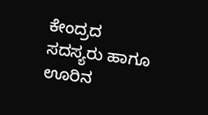ಕೇಂದ್ರದ ಸದಸ್ಯರು ಹಾಗೂ ಊರಿನ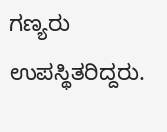ಗಣ್ಯರು ಉಪಸ್ಥಿತರಿದ್ದರು.